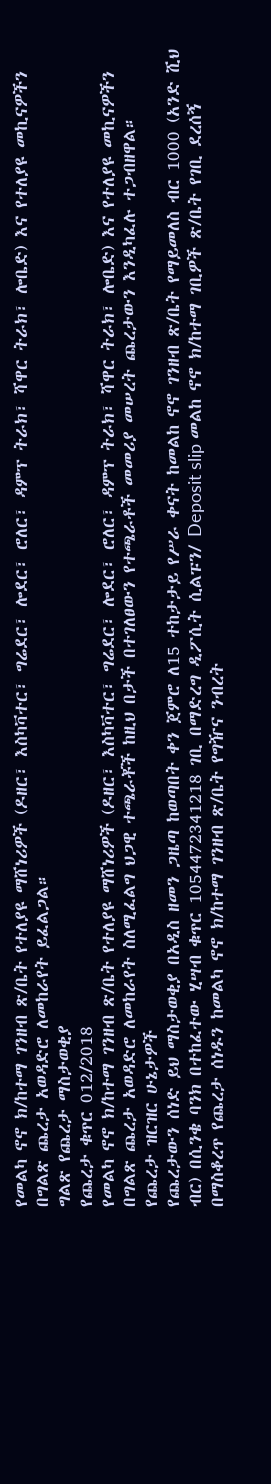የመልካ ኖኖ ክ/ከተማ ገንዘብ ጽ/ቤት የተለያዩ ማሸነሪዎች (ዶዘር፣ እስካቫተር፣ ግሬደር፣ ሎደር፣ ሮለር፣ ዳምፕ ትራክ፣ ሻዋር ትራክ፣ ሎቤድ) እና የተለያዩ መኪናዎችን በግልጽ ጨረታ አወዳድሮ ለመከራየት ይፈልጋል።
ግልጽ የጨረታ ማስታወቂያ
የጨረታ ቁጥር 012/2018
የመልካ ኖኖ ክ/ከተማ ገንዘብ ጽ/ቤት የተለያዩ ማሸነሪዎች (ዶዘር፣ እስካቫተር፣ ግሬደር፣ ሎደር፣ ሮለር፣ ዳምፕ ትራክ፣ ሻዋር ትራክ፣ ሎቤድ) እና የተለያዩ መኪናዎችን በግልጽ ጨረታ አወዳድሮ ለመከራየት ስለሚፈልግ ህጋዊ ተጫራቾች ከዚህ በታች በተገለፀውን የተጫራቶች መመሪያ መሠረት ጨረታውን እንዲካፈሉ ተጋብዘዋል።
የጨረታ ዝርዝር ሁኔታዎች
የጨረታውን ሰነድ ይህ ማስታወቂያ በአዲስ ዘመን ጋዜጣ ከወጣበት ቀን ጀምሮ ለ15 ተከታታይ የሥራ ቀናት ከመልከ ኖኖ ገንዘብ ጽ/ቤት የማይመለስ ብር 1000 (አንድ ሺህ ብር) በሲንቄ ባንክ በተከፈተው ሂሣብ ቁጥር 1054472341218 ገቢ በማድረግ ዲፖሲት ሲልፑን/ Deposit slip መልከ ኖኖ ክ/ከተማ ገቢዎች ጽ/ቤት የገቢ ደረሰኝ በማስቆረጥ የጨረታ ሰነዱን ከመልካ ኖኖ ክ/ከተማ ገንዘብ ጽ/ቤት የግዥና ንብረት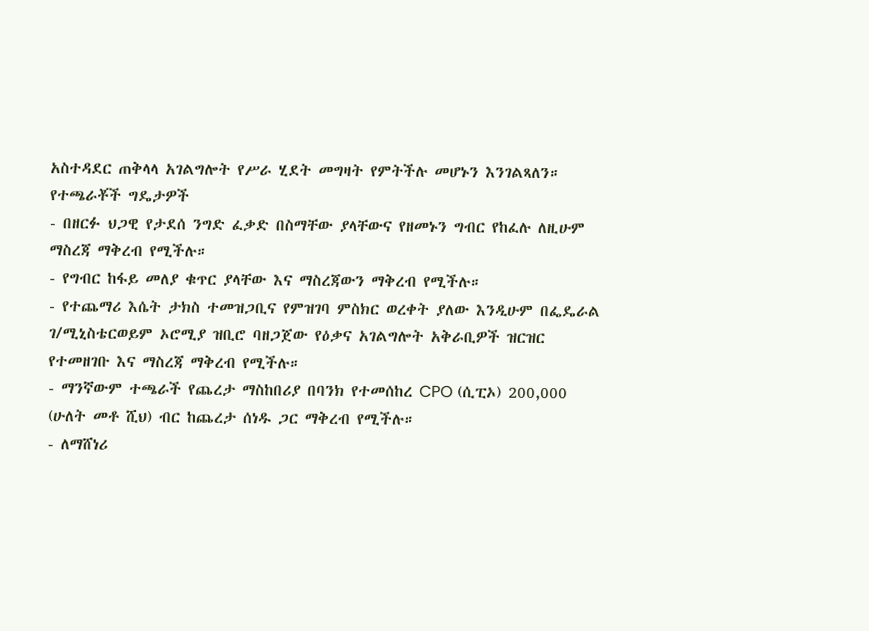አስተዳደር ጠቅላላ አገልግሎት የሥራ ሂደት መግዛት የምትችሉ መሆኑን እንገልጻለን።
የተጫራቾች ግዴታዎች
- በዘርፉ ህጋዊ የታደሰ ንግድ ፈቃድ በስማቸው ያላቸውና የዘመኑን ግብር የከፈሉ ለዚሁም ማስረጃ ማቅረብ የሚችሉ።
- የግብር ከፋይ መለያ ቁጥር ያላቸው እና ማስረጃውን ማቅረብ የሚችሉ።
- የተጨማሪ እሴት ታክስ ተመዝጋቢና የምዝገባ ምስክር ወረቀት ያለው እንዲሁም በፌዴራል ገ/ሚኒስቴርወይም ኦሮሚያ ዝቢሮ ባዘጋጀው የዕቃና አገልግሎት አቅራቢዎች ዝርዝር የተመዘገቡ እና ማስረጃ ማቅረብ የሚችሉ።
- ማንኛውም ተጫራች የጨረታ ማስከበሪያ በባንክ የተመሰከረ CPO (ሲፒኦ) 200,000 (ሁለት መቶ ሺህ) ብር ከጨረታ ሰነዱ ጋር ማቅረብ የሚችሉ።
- ለማሸነሪ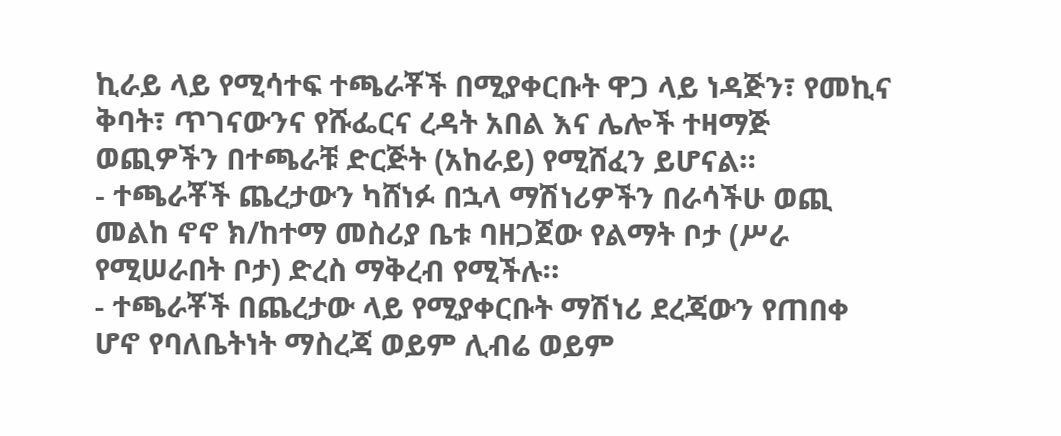ኪራይ ላይ የሚሳተፍ ተጫራቾች በሚያቀርቡት ዋጋ ላይ ነዳጅን፣ የመኪና ቅባት፣ ጥገናውንና የሹፌርና ረዳት አበል እና ሌሎች ተዛማጅ ወጪዎችን በተጫራቹ ድርጅት (አከራይ) የሚሸፈን ይሆናል።
- ተጫራቾች ጨረታውን ካሸነፉ በኋላ ማሽነሪዎችን በራሳችሁ ወጪ መልከ ኖኖ ክ/ከተማ መስሪያ ቤቱ ባዘጋጀው የልማት ቦታ (ሥራ የሚሠራበት ቦታ) ድረስ ማቅረብ የሚችሉ።
- ተጫራቾች በጨረታው ላይ የሚያቀርቡት ማሽነሪ ደረጃውን የጠበቀ ሆኖ የባለቤትነት ማስረጃ ወይም ሊብሬ ወይም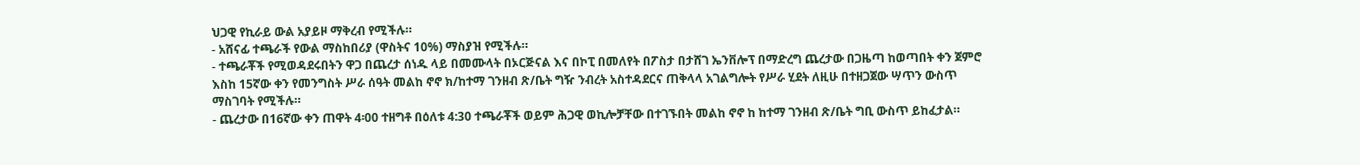ህጋዊ የኪራይ ውል አያይዞ ማቅረብ የሚችሉ።
- አሸናፊ ተጫራች የውል ማስከበሪያ (ዋስትና 10%) ማስያዝ የሚችሉ።
- ተጫራቾች የሚወዳደሩበትን ዋጋ በጨረታ ሰነዱ ላይ በመሙላት በኦርጅናል እና በኮፒ በመለየት በፖስታ በታሸገ ኤንቨሎፕ በማድረግ ጨረታው በጋዜጣ ከወጣበት ቀን ጀምሮ እስከ 15ኛው ቀን የመንግስት ሥራ ሰዓት መልከ ኖኖ ክ/ከተማ ገንዘብ ጽ/ቤት ግዥ ንብረት አስተዳደርና ጠቅላላ አገልግሎት የሥራ ሂደት ለዚሁ በተዘጋጀው ሣጥን ውስጥ ማስገባት የሚችሉ።
- ጨረታው በ16ኛው ቀን ጠዋት 4፡00 ተዘግቶ በዕለቱ 4:30 ተጫራቾች ወይም ሕጋዊ ወኪሎቻቸው በተገኙበት መልከ ኖኖ ከ ከተማ ገንዘብ ጽ/ቤት ግቢ ውስጥ ይከፈታል።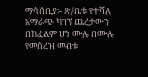ማሳሰቢያ፡- ጽ/ቤቱ የተሻለ አማራጭ ካገኘ ጨረታውን በከፈልም ሆነ ሙሉ በሙሉ የመሰረዝ መብቱ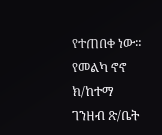የተጠበቀ ነው።
የመልካ ኖኖ ክ/ከተማ ገንዘብ ጽ/ቤት